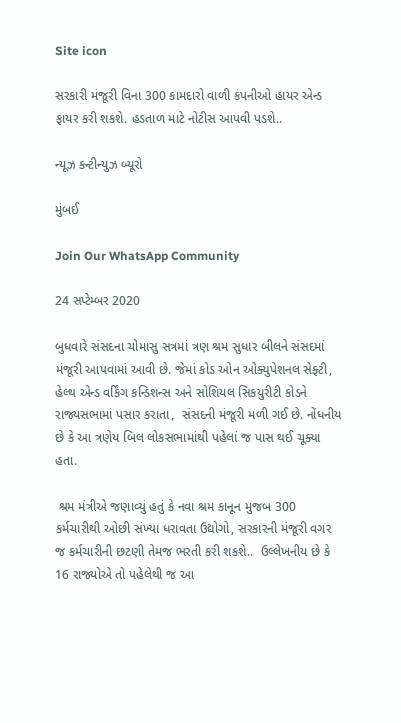Site icon

સરકારી મંજૂરી વિના 300 કામદારો વાળી કંપનીઓ હાયર એન્ડ ફાયર કરી શકશે. હડતાળ માટે નોટીસ આપવી પડશે..

ન્યૂઝ કન્ટીન્યુઝ બ્યૂરો

મુંબઈ

Join Our WhatsApp Community

24 સપ્ટેમ્બર 2020

બુધવારે સંસદના ચોમાસુ સત્રમાં ત્રણ શ્રમ સુધાર બીલને સંસદમાં મંજૂરી આપવામાં આવી છે. જેમાં કોડ ઓન ઓક્યુપેશનલ સેફ્ટી, હેલ્થ એન્ડ વર્કિંગ કન્ડિશન્સ અને સોશિયલ સિકયુરીટી કોડને રાજ્યસભામાં પસાર કરાતા,  સંસદની મંજૂરી મળી ગઈ છે. નોંધનીય છે કે આ ત્રણેય બિલ લોકસભામાંથી પહેલાં જ પાસ થઈ ચૂક્યા હતા.

 શ્રમ મંત્રીએ જણાવ્યું હતું કે નવા શ્રમ કાનૂન મુજબ 300 કર્મચારીથી ઓછી સંખ્યા ધરાવતા ઉદ્યોગો, સરકારની મંજૂરી વગર જ કર્મચારીની છટણી તેમજ ભરતી કરી શકશે..  ઉલ્લેખનીય છે કે 16 રાજ્યોએ તો પહેલેથી જ આ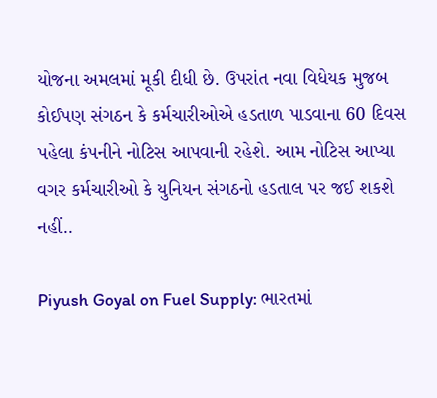યોજના અમલમાં મૂકી દીધી છે. ઉપરાંત નવા વિધેયક મુજબ કોઈપણ સંગઠન કે કર્મચારીઓએ હડતાળ પાડવાના 60 દિવસ પહેલા કંપનીને નોટિસ આપવાની રહેશે. આમ નોટિસ આપ્યા વગર કર્મચારીઓ કે યુનિયન સંગઠનો હડતાલ પર જઈ શકશે નહીં..

Piyush Goyal on Fuel Supply: ભારતમાં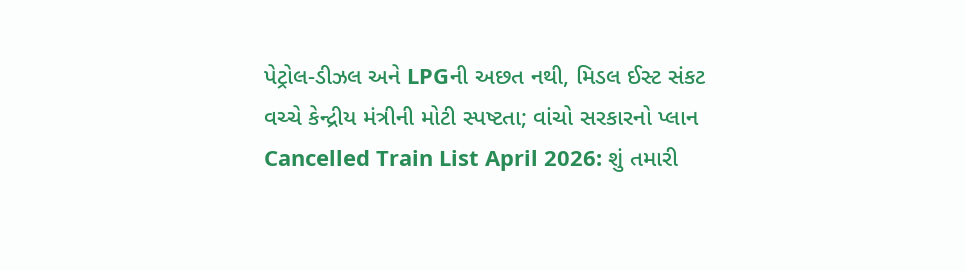પેટ્રોલ-ડીઝલ અને LPGની અછત નથી, મિડલ ઈસ્ટ સંકટ વચ્ચે કેન્દ્રીય મંત્રીની મોટી સ્પષ્ટતા; વાંચો સરકારનો પ્લાન
Cancelled Train List April 2026: શું તમારી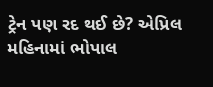ટ્રેન પણ રદ થઈ છે? એપ્રિલ મહિનામાં ભોપાલ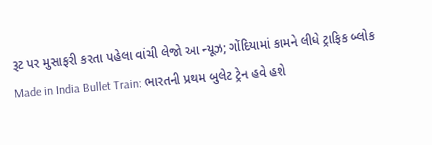રૂટ પર મુસાફરી કરતા પહેલા વાંચી લેજો આ ન્યૂઝ; ગોંદિયામાં કામને લીધે ટ્રાફિક બ્લોક
Made in India Bullet Train: ભારતની પ્રથમ બુલેટ ટ્રેન હવે હશે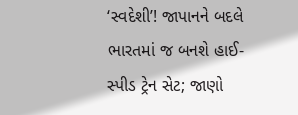‘સ્વદેશી’! જાપાનને બદલે ભારતમાં જ બનશે હાઈ-સ્પીડ ટ્રેન સેટ; જાણો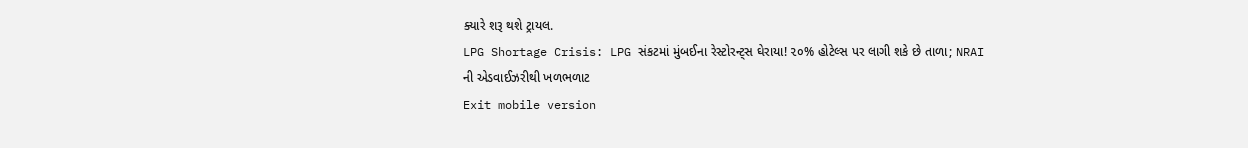ક્યારે શરૂ થશે ટ્રાયલ.
LPG Shortage Crisis: LPG સંકટમાં મુંબઈના રેસ્ટોરન્ટ્સ ઘેરાયા! ૨૦% હોટેલ્સ પર લાગી શકે છે તાળા; NRAI ની એડવાઈઝરીથી ખળભળાટ
Exit mobile version